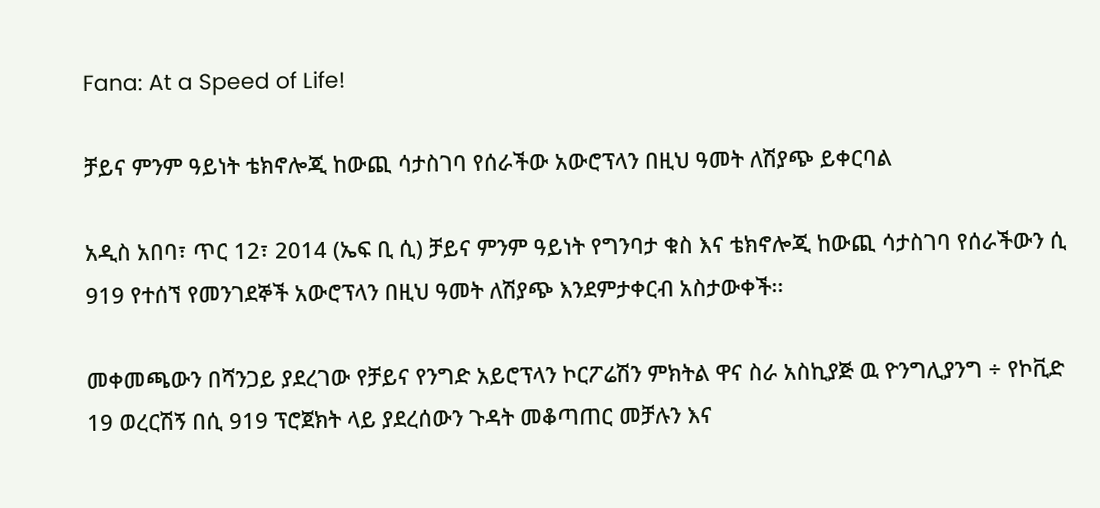Fana: At a Speed of Life!

ቻይና ምንም ዓይነት ቴክኖሎጂ ከውጪ ሳታስገባ የሰራችው አውሮፕላን በዚህ ዓመት ለሽያጭ ይቀርባል

አዲስ አበባ፣ ጥር 12፣ 2014 (ኤፍ ቢ ሲ) ቻይና ምንም ዓይነት የግንባታ ቁስ እና ቴክኖሎጂ ከውጪ ሳታስገባ የሰራችውን ሲ 919 የተሰኘ የመንገደኞች አውሮፕላን በዚህ ዓመት ለሽያጭ እንደምታቀርብ አስታውቀች፡፡

መቀመጫውን በሻንጋይ ያደረገው የቻይና የንግድ አይሮፕላን ኮርፖሬሽን ምክትል ዋና ስራ አስኪያጅ ዉ ዮንግሊያንግ ÷ የኮቪድ 19 ወረርሽኝ በሲ 919 ፕሮጀክት ላይ ያደረሰውን ጉዳት መቆጣጠር መቻሉን እና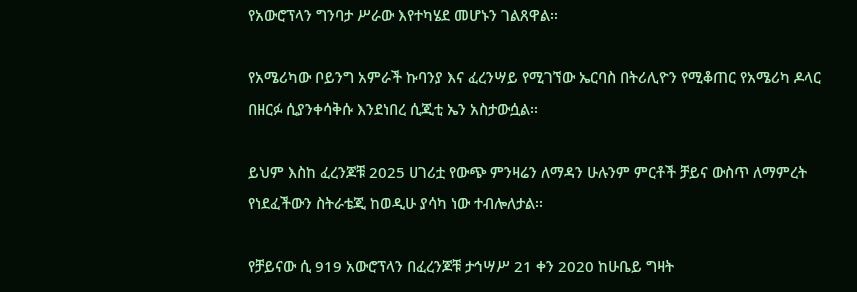የአውሮፕላን ግንባታ ሥራው እየተካሄደ መሆኑን ገልጸዋል፡፡

የአሜሪካው ቦይንግ አምራች ኩባንያ እና ፈረንሣይ የሚገኘው ኤርባስ በትሪሊዮን የሚቆጠር የአሜሪካ ዶላር በዘርፉ ሲያንቀሳቅሱ እንደነበረ ሲጂቲ ኤን አስታውሷል፡፡

ይህም እስከ ፈረንጆቹ 2025 ሀገሪቷ የውጭ ምንዛሬን ለማዳን ሁሉንም ምርቶች ቻይና ውስጥ ለማምረት የነደፈችውን ስትራቴጂ ከወዲሁ ያሳካ ነው ተብሎለታል፡፡

የቻይናው ሲ 919 አውሮፕላን በፈረንጆቹ ታኅሣሥ 21 ቀን 2020 ከሁቤይ ግዛት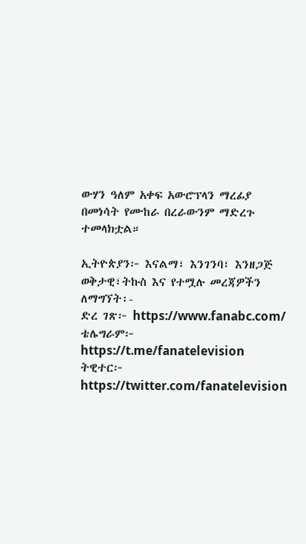ውሃን ዓለም አቀፍ አውሮፕላን ማረፊያ በመነሳት የሙከራ በረራውንም ማድረጉ ተመላክቷል።

ኢትዮጵያን፦ እናልማ፣ እንገንባ፣ እንዘጋጅ
ወቅታዊ፣ትኩስ እና የተሟሉ መረጃዎችን ለማግኘት፡-
ድረ ገጽ፦ https://www.fanabc.com/
ቴሌግራም፦ https://t.me/fanatelevision
ትዊተር፦ https://twitter.com/fanatelevision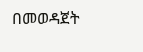በመወዳጀት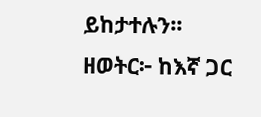ይከታተሉን፡፡
ዘወትር፦ ከእኛ ጋር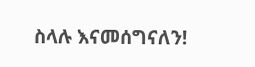ስላሉ እናመሰግናለን!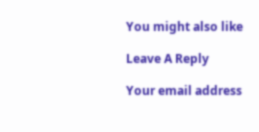You might also like

Leave A Reply

Your email address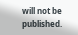will not be published.